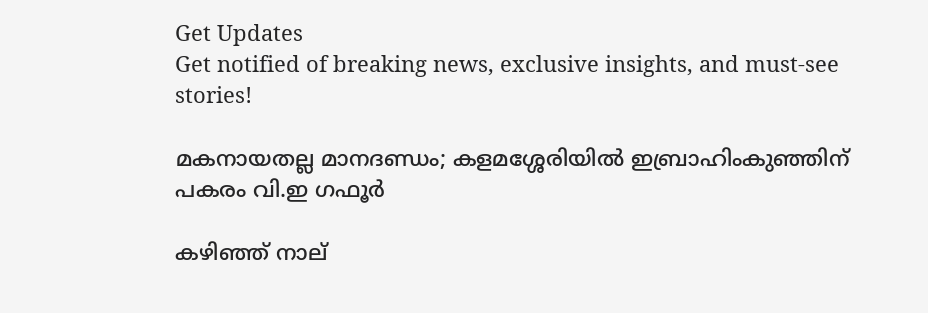Get Updates
Get notified of breaking news, exclusive insights, and must-see stories!

മകനായതല്ല മാനദണ്ഡം; കളമശ്ശേരിയിൽ ഇബ്രാഹിംകുഞ്ഞിന് പകരം വി.ഇ ഗഫൂർ

കഴിഞ്ഞ് നാല്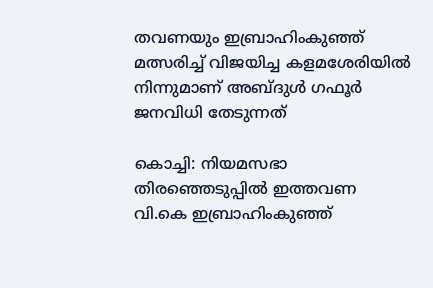തവണയും ഇബ്രാഹിംകുഞ്ഞ് മത്സരിച്ച് വിജയിച്ച കളമശേരിയിൽ നിന്നുമാണ് അബ്ദുൾ ഗഫൂർ ജനവിധി തേടുന്നത്

കൊച്ചി: നിയമസഭാ തിരഞ്ഞെടുപ്പിൽ ഇത്തവണ വി.കെ ഇബ്രാഹിംകുഞ്ഞ്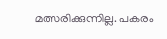മത്സരിക്കുന്നില്ല. പകരം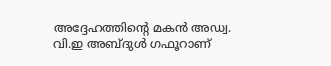അദ്ദേഹത്തിന്റെ മകൻ അഡ്വ. വി.ഇ അബ്ദുൾ ഗഫൂറാണ്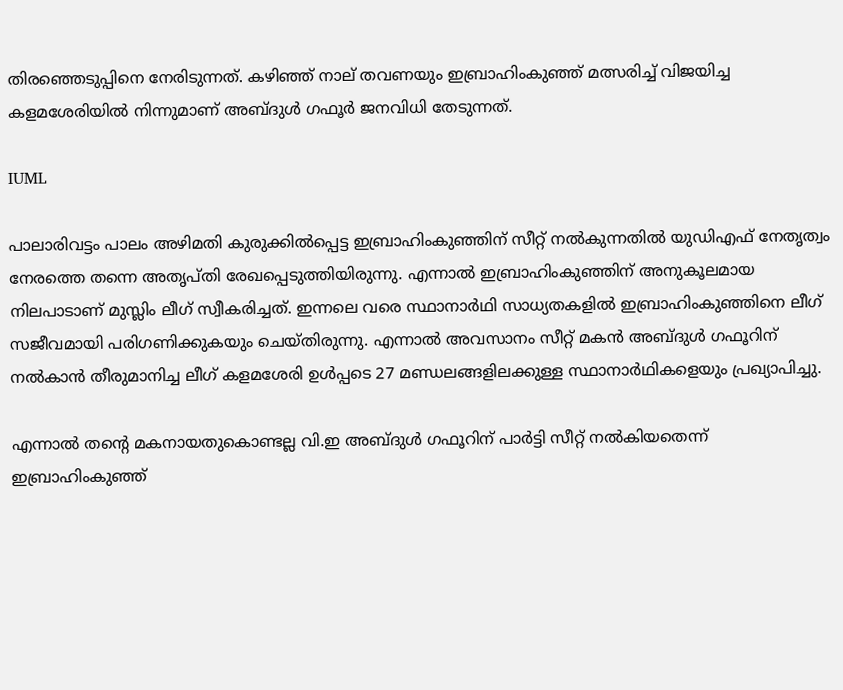തിരഞ്ഞെടുപ്പിനെ നേരിടുന്നത്. കഴിഞ്ഞ് നാല് തവണയും ഇബ്രാഹിംകുഞ്ഞ് മത്സരിച്ച് വിജയിച്ച കളമശേരിയിൽ നിന്നുമാണ് അബ്ദുൾ ഗഫൂർ ജനവിധി തേടുന്നത്.

IUML

പാലാരിവട്ടം പാലം അഴിമതി കുരുക്കിൽപ്പെട്ട ഇബ്രാഹിംകുഞ്ഞിന് സീറ്റ് നൽകുന്നതിൽ യുഡിഎഫ് നേതൃത്വം നേരത്തെ തന്നെ അതൃപ്തി രേഖപ്പെടുത്തിയിരുന്നു. എന്നാൽ ഇബ്രാഹിംകുഞ്ഞിന് അനുകൂലമായ നിലപാടാണ് മുസ്ലിം ലീഗ് സ്വീകരിച്ചത്. ഇന്നലെ വരെ സ്ഥാനാർഥി സാധ്യതകളിൽ ഇബ്രാഹിംകുഞ്ഞിനെ ലീഗ് സജീവമായി പരിഗണിക്കുകയും ചെയ്തിരുന്നു. എന്നാൽ അവസാനം സീറ്റ് മകൻ അബ്ദുൾ ഗഫൂറിന് നൽകാൻ തീരുമാനിച്ച ലീഗ് കളമശേരി ഉൾപ്പടെ 27 മണ്ഡലങ്ങളിലക്കുള്ള സ്ഥാനാർഥികളെയും പ്രഖ്യാപിച്ചു.

എന്നാൽ തന്റെ മകനായതുകൊണ്ടല്ല വി.ഇ അബ്ദുൾ ഗഫൂറിന് പാർട്ടി സീറ്റ് നൽകിയതെന്ന് ഇബ്രാഹിംകുഞ്ഞ്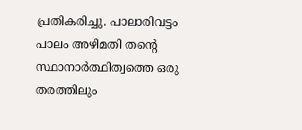പ്രതികരിച്ചു. പാലാരിവട്ടം പാലം അഴിമതി തന്‍റെ സ്ഥാനാർത്ഥിത്വത്തെ ഒരു തരത്തിലും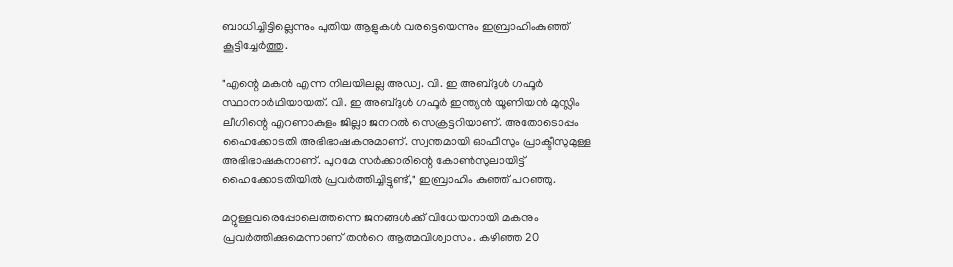ബാധിച്ചിട്ടില്ലെന്നും പുതിയ ആളുകൾ വരട്ടെയെന്നും ഇബ്രാഹിംകുഞ്ഞ് കൂട്ടിച്ചേർത്തു.

"എന്റെ മകന്‍ എന്ന നിലയിലല്ല അഡ്വ. വി. ഇ അബ്ദുള്‍ ഗഫൂര്‍ സ്ഥാനാര്‍ഥിയായത്. വി. ഇ അബ്ദുള്‍ ഗഫൂര്‍ ഇന്ത്യന്‍ യൂണിയന്‍ മുസ്ലിം ലീഗിന്റെ എറണാകുളം ജില്ലാ ജനറല്‍ സെക്രട്ടറിയാണ്. അതോടൊപ്പം ഹൈക്കോടതി അഭിഭാഷകനുമാണ്. സ്വന്തമായി ഓഫീസും പ്രാക്ടീസുമുള്ള അഭിഭാഷകനാണ്. പുറമേ സര്‍ക്കാരിന്റെ കോണ്‍സുലായിട്ട് ഹൈക്കോടതിയില്‍ പ്രവര്‍ത്തിച്ചിട്ടുണ്ട്," ഇബ്രാഹിം കുഞ്ഞ് പറഞ്ഞു.

മറ്റുള്ളവരെപ്പോലെത്തന്നെ ജനങ്ങൾക്ക് വിധേയനായി മകനും പ്രവർത്തിക്കുമെന്നാണ് തന്‍റെ ആത്മവിശ്വാസം. കഴിഞ്ഞ 20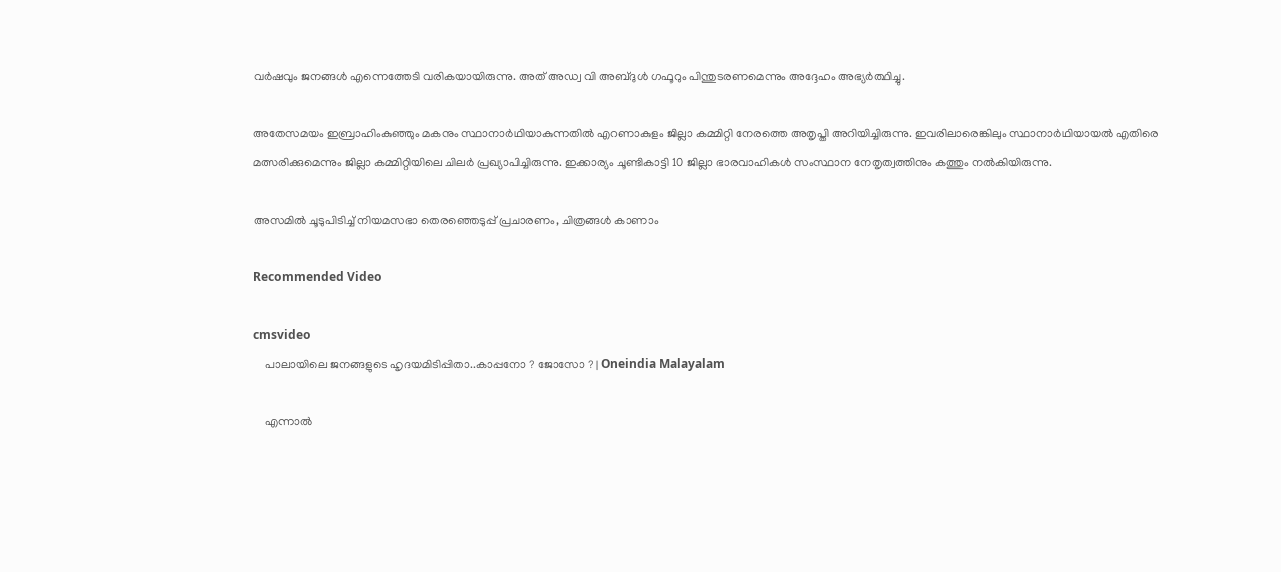വര്‍ഷവും ജനങ്ങള്‍ എന്നെത്തേടി വരികയായിരുന്നു. അത് അഡ്വ വി അബ്ദുള്‍ ഗഫൂറും പിന്തുടരണമെന്നും അദ്ദേഹം അഭ്യർത്ഥിച്ചു.

അതേസമയം ഇബ്രാഹിംകുഞ്ഞും മകനും സ്ഥാനാർഥിയാകുന്നതിൽ എറണാകുളം ജില്ലാ കമ്മിറ്റി നേരത്തെ അതൃപ്തി അറിയിച്ചിരുന്നു. ഇവരിലാരെങ്കിലും സ്ഥാനാർഥിയായൽ എതിരെ മത്സരിക്കുമെന്നും ജില്ലാ കമ്മിറ്റിയിലെ ചിലർ പ്രഖ്യാപിച്ചിരുന്നു. ഇക്കാര്യം ചൂണ്ടികാട്ടി 10 ജില്ലാ ഭാരവാഹികൾ സംസ്ഥാന നേതൃത്വത്തിനും കത്തും നൽകിയിരുന്നു.

അസമില്‍ ചൂടുപിടിച്ച് നിയമസഭാ തെരഞ്ഞെടുപ്പ് പ്രചാരണം, ചിത്രങ്ങള്‍ കാണാം

Recommended Video

cmsvideo
    പാലായിലെ ജനങ്ങളുടെ ഹൃദയമിടിപ്പിതാ..കാപ്പനോ ? ജോസോ ? | Oneindia Malayalam

    എന്നാൽ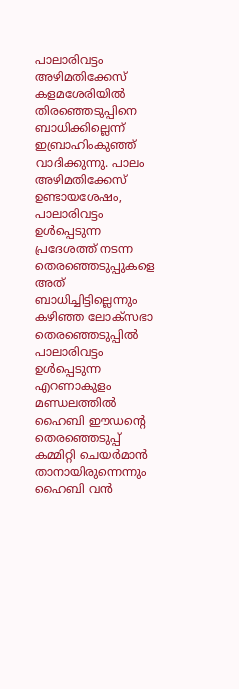പാലാരിവട്ടം അഴിമതിക്കേസ് കളമശേരിയിൽ തിരഞ്ഞെടുപ്പിനെ ബാധിക്കില്ലെന്ന് ഇബ്രാഹിംകുഞ്ഞ് വാദിക്കുന്നു. പാലം അഴിമതിക്കേസ്‌ ഉണ്ടായശേഷം, പാലാരിവട്ടം ഉൾപ്പെടുന്ന പ്രദേശത്ത്‌ നടന്ന തെരഞ്ഞെടുപ്പുകളെ അത്‌ ബാധിച്ചിട്ടില്ലെന്നും കഴിഞ്ഞ ലോക്‌സഭാ തെരഞ്ഞെടുപ്പിൽ പാലാരിവട്ടം ഉൾപ്പെടുന്ന എറണാകുളം മണ്ഡലത്തിൽ ഹൈബി ഈഡന്റെ തെരഞ്ഞെടുപ്പ്‌ കമ്മിറ്റി ചെയർമാൻ താനായിരുന്നെന്നും ഹൈബി വൻ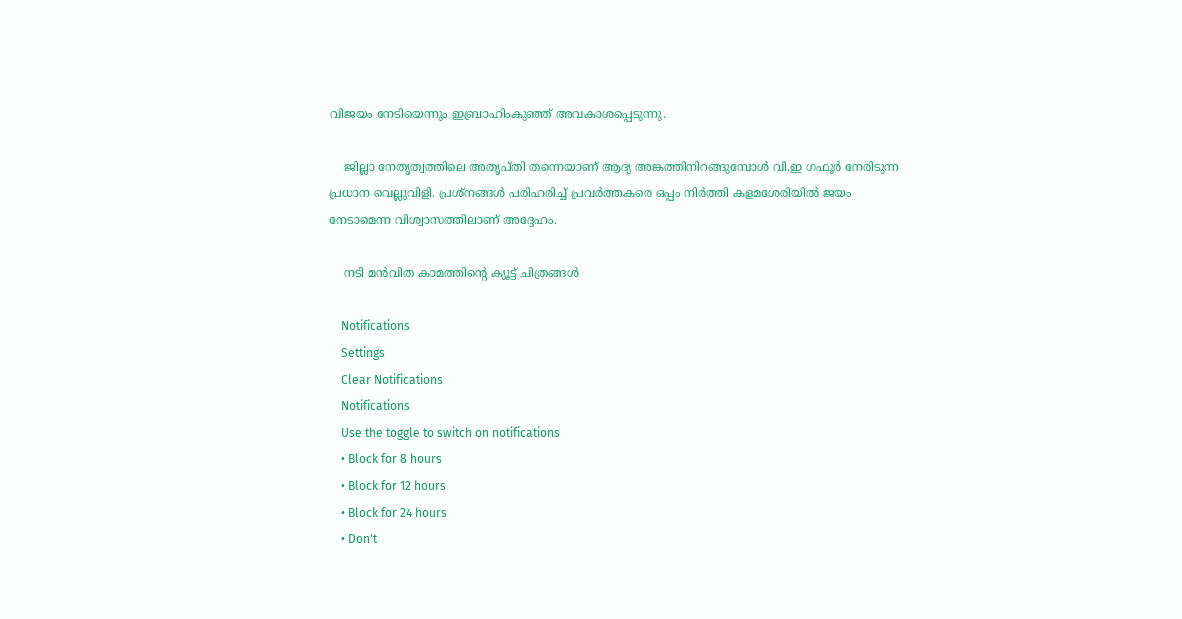വിജയം നേടിയെന്നും ഇബ്രാഹിംകുഞ്ഞ്‌ അവകാശപ്പെടുന്നു.

    ജില്ലാ നേതൃത്വത്തിലെ അതൃപ്തി തന്നെയാണ് ആദ്യ അങ്കത്തിനിറങ്ങുമ്പോൾ വി.ഇ ഗഫൂർ നേരിടുന്ന പ്രധാന വെല്ലുവിളി. പ്രശ്നങ്ങൾ പരിഹരിച്ച് പ്രവർത്തകരെ ഒപ്പം നിർത്തി കളമശേരിയിൽ ജയം നേടാമെന്ന വിശ്വാസത്തിലാണ് അദ്ദേഹം.

    നടി മന്‍വിത കാമത്തിന്റെ ക്യൂട്ട് ചിത്രങ്ങള്‍

    Notifications
    Settings
    Clear Notifications
    Notifications
    Use the toggle to switch on notifications
    • Block for 8 hours
    • Block for 12 hours
    • Block for 24 hours
    • Don't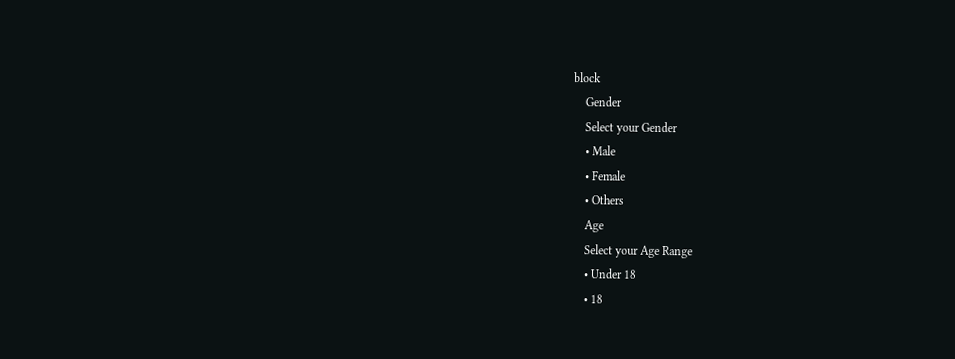block
    Gender
    Select your Gender
    • Male
    • Female
    • Others
    Age
    Select your Age Range
    • Under 18
    • 18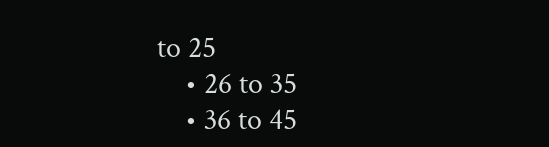to 25
    • 26 to 35
    • 36 to 45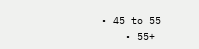• 45 to 55
    • 55+